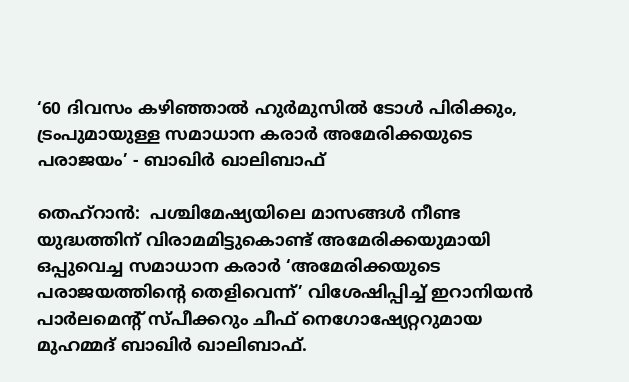‘60 ദിവസം കഴിഞ്ഞാൽ ഹുർമുസിൽ ടോൾ പിരിക്കും, ട്രംപുമായുള്ള സമാധാന കരാർ അമേരിക്കയുടെ പരാജയം’ - ബാഖിർ ഖാലിബാഫ്

തെഹ്റാൻ:  പശ്ചിമേഷ്യയിലെ മാസങ്ങൾ നീണ്ട യുദ്ധത്തിന് വിരാമമിട്ടുകൊണ്ട് അമേരിക്കയുമായി ഒപ്പുവെച്ച സമാധാന കരാർ ‘അമേരിക്കയുടെ പരാജയത്തിന്റെ തെളിവെന്ന്’ വിശേഷിപ്പിച്ച് ഇറാനിയൻ പാർലമെന്റ് സ്പീക്കറും ചീഫ് നെഗോഷ്യേറ്ററുമായ മുഹമ്മദ് ബാഖിർ ഖാലിബാഫ്.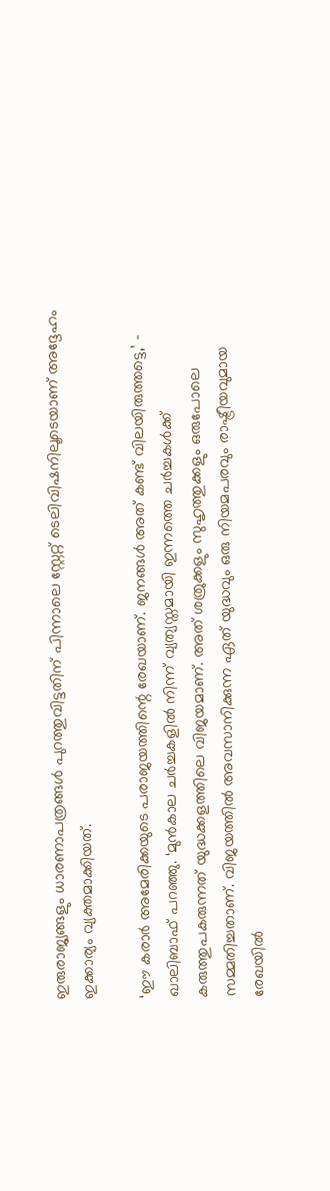ഇരുരാജ്യങ്ങളും ധാരണാപത്രങ്ങൾ പുറത്തുവിട്ടതിന് പിന്നാലെ സ്റ്റേറ്റ് ടെലിവിഷനിലൂടെയാണ് അദ്ദേഹം ഇക്കാര്യം വ്യക്തമാക്കിയത്.

‘ഈ കരാർ അമേരിക്കയുടെ പരാജയത്തിന്റെ രേഖയാണ്. ജനങ്ങൾ അത് കണ്ട് വിലയിരുത്തട്ടെ,’ - ഖാലിബാഫ് പറഞ്ഞു. ‘മുൻകാല ചർച്ചകളിൽ നിന്ന് വ്യത്യസ്തമായി ഇന്നത്തെ ചർച്ചകൾക്ക് കരുത്തുപകരുന്നത് യുദ്ധക്കളത്തിലെ വിജയമാണ്. അത് ശത്രുക്കളും സുഹൃത്തുക്കളും ഒരുപോലെ സമ്മതിച്ചതാണ്. വിജയത്തിൽ അവസാനിക്കുന്ന ഏത് യുദ്ധവും ഒരു നിയമപരവും രാഷ്ട്രീയവുമായ രേഖയിൽ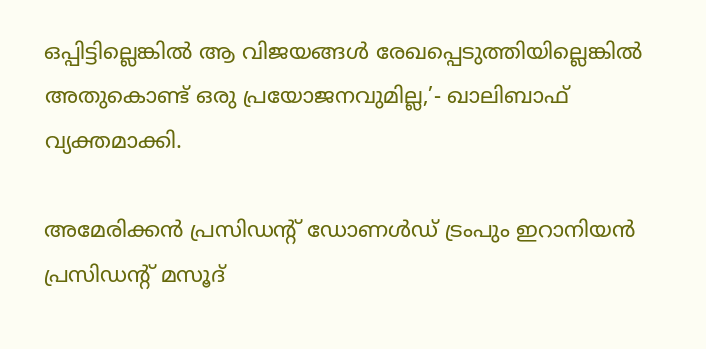ഒപ്പിട്ടില്ലെങ്കിൽ ആ വിജയങ്ങൾ രേഖപ്പെടുത്തിയില്ലെങ്കിൽ അതുകൊണ്ട് ഒരു പ്രയോജനവുമില്ല,’- ഖാലിബാഫ് വ്യക്തമാക്കി.

അമേരിക്കൻ പ്രസിഡന്റ് ഡോണൾഡ് ട്രംപും ഇറാനിയൻ പ്രസിഡന്റ് മസൂദ്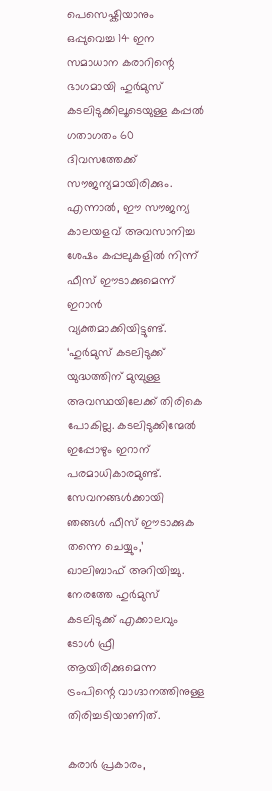പെസെഷ്കിയാനും ഒപ്പുവെച്ച 14 ഇന സമാധാന കരാറിന്റെ ഭാഗമായി ഹുർമുസ് കടലിടുക്കിലൂടെയുള്ള കപ്പൽ ഗതാഗതം 60 ദിവസത്തേക്ക് സൗജന്യമായിരിക്കും. എന്നാൽ, ഈ സൗജന്യ കാലയളവ് അവസാനിച്ച ശേഷം കപ്പലുകളിൽ നിന്ന് ഫീസ് ഈടാക്കുമെന്ന് ഇറാൻ വ്യക്തമാക്കിയിട്ടുണ്ട്. ‘ഹുർമുസ് കടലിടുക്ക് യുദ്ധത്തിന് മുമ്പുള്ള അവസ്ഥയിലേക്ക് തിരികെ പോകില്ല. കടലിടുക്കിന്മേൽ ഇപ്പോഴും ഇറാന് പരമാധികാരമുണ്ട്. സേവനങ്ങൾക്കായി ഞങ്ങൾ ഫീസ് ഈടാക്കുക തന്നെ ചെയ്യും,’ ഖാലിബാഫ് അറിയിച്ചു. നേരത്തേ ഹുർമുസ് കടലിടുക്ക് എക്കാലവും ടോൾ ഫ്രീ ആയിരിക്കുമെന്ന ട്രംപിന്റെ വാഗ്ദാനത്തിനുള്ള തിരിച്ചടിയാണിത്.

കരാർ പ്രകാരം,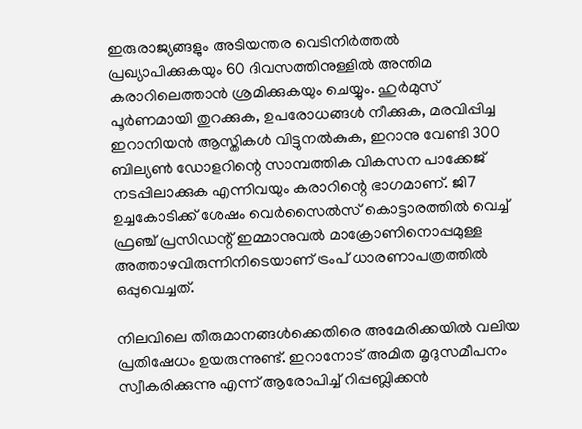ഇരുരാജ്യങ്ങളും അടിയന്തര വെടിനിർത്തൽ പ്രഖ്യാപിക്കുകയും 60 ദിവസത്തിനുള്ളിൽ അന്തിമ കരാറിലെത്താൻ ശ്രമിക്കുകയും ചെയ്യും. ഹുർമുസ് പൂർണമായി തുറക്കുക, ഉപരോധങ്ങൾ നീക്കുക, മരവിപ്പിച്ച ഇറാനിയൻ ആസ്തികൾ വിട്ടുനൽകുക, ഇറാനു വേണ്ടി 300 ബില്യൺ ഡോളറിന്റെ സാമ്പത്തിക വികസന പാക്കേജ് നടപ്പിലാക്കുക എന്നിവയും കരാറിന്റെ ഭാഗമാണ്. ജി7 ഉച്ചകോടിക്ക് ശേഷം വെർസൈൽസ് കൊട്ടാരത്തിൽ വെച്ച് ഫ്രഞ്ച് പ്രസിഡന്റ് ഇമ്മാനുവൽ മാക്രോണിനൊപ്പമുള്ള അത്താഴവിരുന്നിനിടെയാണ് ട്രംപ് ധാരണാപത്രത്തിൽ ഒപ്പുവെച്ചത്.

നിലവിലെ തീരുമാനങ്ങൾക്കെതിരെ അമേരിക്കയിൽ വലിയ പ്രതിഷേധം ഉയരുന്നുണ്ട്. ഇറാനോട് അമിത മൃദുസമീപനം സ്വീകരിക്കുന്നു എന്ന് ആരോപിച്ച് റിപ്പബ്ലിക്കൻ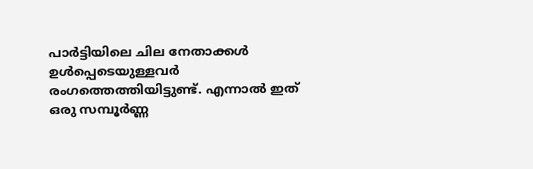പാർട്ടിയിലെ ചില നേതാക്കൾ ഉൾപ്പെടെയുള്ളവർ രംഗത്തെത്തിയിട്ടുണ്ട്. എന്നാൽ ഇത് ഒരു സമ്പൂർണ്ണ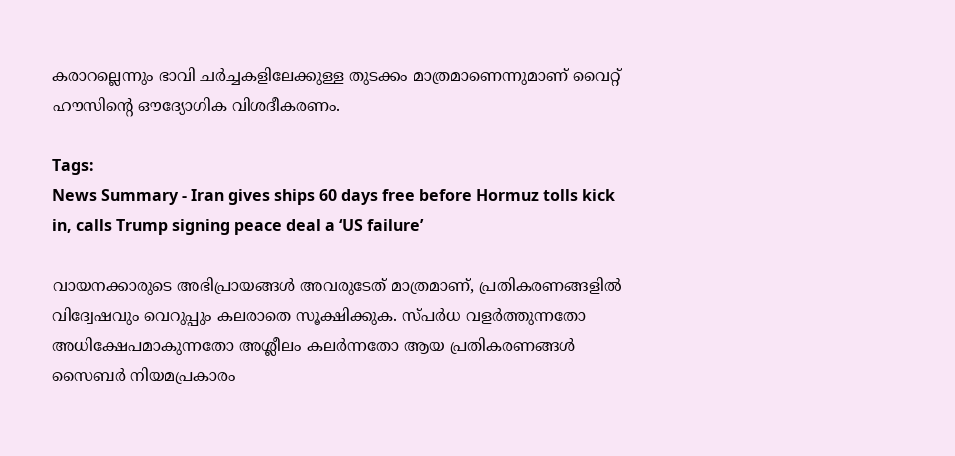കരാറല്ലെന്നും ഭാവി ചർച്ചകളിലേക്കുള്ള തുടക്കം മാത്രമാണെന്നുമാണ് വൈറ്റ് ഹൗസിന്റെ ഔദ്യോഗിക വിശദീകരണം.

Tags:
News Summary - Iran gives ships 60 days free before Hormuz tolls kick in, calls Trump signing peace deal a ‘US failure’

വായനക്കാരുടെ അഭിപ്രായങ്ങള്‍ അവരുടേത് മാത്രമാണ്, പ്രതികരണങ്ങളിൽ വിദ്വേഷവും വെറുപ്പും കലരാതെ സൂക്ഷിക്കുക. സ്പർധ വളർത്തുന്നതോ അധിക്ഷേപമാകുന്നതോ അശ്ലീലം കലർന്നതോ ആയ പ്രതികരണങ്ങൾ സൈബർ നിയമപ്രകാരം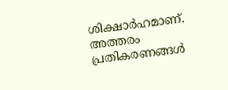ശിക്ഷാർഹമാണ്. അത്തരം പ്രതികരണങ്ങൾ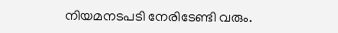നിയമനടപടി നേരിടേണ്ടി വരും.